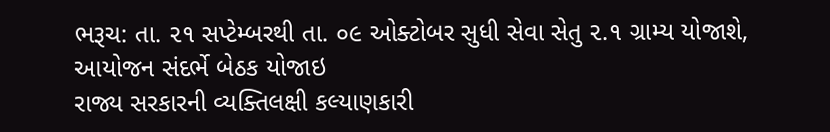ભરૂચ: તા. ૨૧ સપ્ટેમ્બરથી તા. ૦૯ ઓક્ટોબર સુધી સેવા સેતુ ૨.૧ ગ્રામ્ય યોજાશે, આયોજન સંદર્ભે બેઠક યોજાઇ
રાજ્ય સરકારની વ્યક્તિલક્ષી કલ્યાણકારી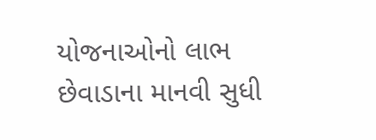યોજનાઓનો લાભ છેવાડાના માનવી સુધી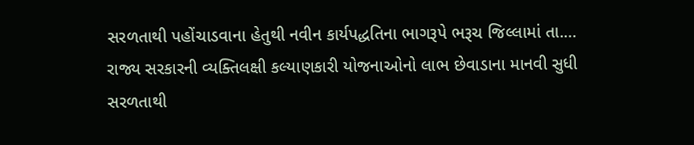સરળતાથી પહોંચાડવાના હેતુથી નવીન કાર્યપદ્ધતિના ભાગરૂપે ભરૂચ જિલ્લામાં તા.…
રાજ્ય સરકારની વ્યક્તિલક્ષી કલ્યાણકારી યોજનાઓનો લાભ છેવાડાના માનવી સુધી સરળતાથી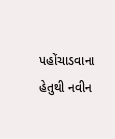પહોંચાડવાના હેતુથી નવીન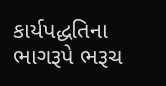કાર્યપદ્ધતિના ભાગરૂપે ભરૂચ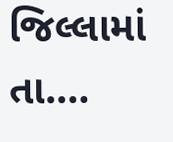જિલ્લામાં તા.…